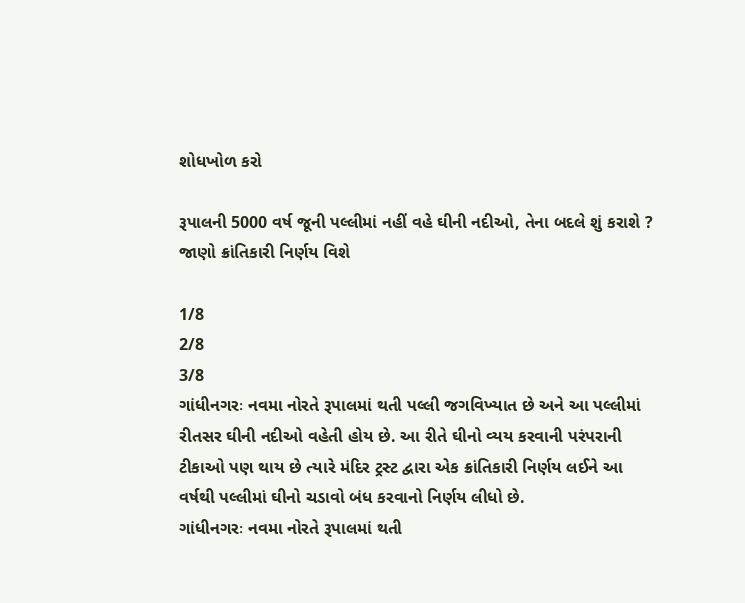શોધખોળ કરો

રૂપાલની 5000 વર્ષ જૂની પલ્લીમાં નહીં વહે ઘીની નદીઓ, તેના બદલે શું કરાશે ? જાણો ક્રાંતિકારી નિર્ણય વિશે

1/8
2/8
3/8
ગાંધીનગરઃ નવમા નોરતે રૂપાલમાં થતી પલ્લી જગવિખ્યાત છે અને આ પલ્લીમાં રીતસર ઘીની નદીઓ વહેતી હોય છે. આ રીતે ઘીનો વ્યય કરવાની પરંપરાની ટીકાઓ પણ થાય છે ત્યારે મંદિર ટ્રસ્ટ દ્વારા એક ક્રાંતિકારી નિર્ણય લઈને આ વર્ષથી પલ્લીમાં ઘીનો ચડાવો બંધ કરવાનો નિર્ણય લીધો છે.
ગાંધીનગરઃ નવમા નોરતે રૂપાલમાં થતી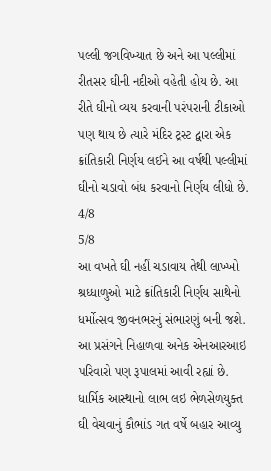પલ્લી જગવિખ્યાત છે અને આ પલ્લીમાં રીતસર ઘીની નદીઓ વહેતી હોય છે. આ રીતે ઘીનો વ્યય કરવાની પરંપરાની ટીકાઓ પણ થાય છે ત્યારે મંદિર ટ્રસ્ટ દ્વારા એક ક્રાંતિકારી નિર્ણય લઈને આ વર્ષથી પલ્લીમાં ઘીનો ચડાવો બંધ કરવાનો નિર્ણય લીધો છે.
4/8
5/8
આ વખતે ઘી નહીં ચડાવાય તેથી લાખ્ખો શ્રધ્ધાળુઓ માટે ક્રાંતિકારી નિર્ણય સાથેનો ધર્મોત્સવ જીવનભરનું સંભારણું બની જશે. આ પ્રસંગને નિહાળવા અનેક એનઆરઆઇ પરિવારો પણ રૂપાલમાં આવી રહ્યાં છે. ધાર્મિક આસ્થાનો લાભ લઇ ભેળસેળયુક્ત ઘી વેચવાનું કૌભાંડ ગત વર્ષે બહાર આવ્યુ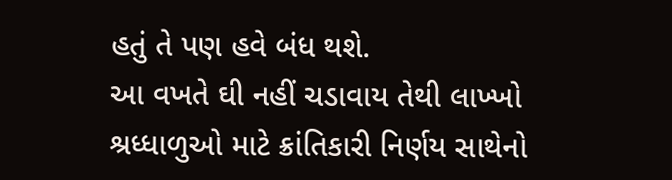હતું તે પણ હવે બંધ થશે.
આ વખતે ઘી નહીં ચડાવાય તેથી લાખ્ખો શ્રધ્ધાળુઓ માટે ક્રાંતિકારી નિર્ણય સાથેનો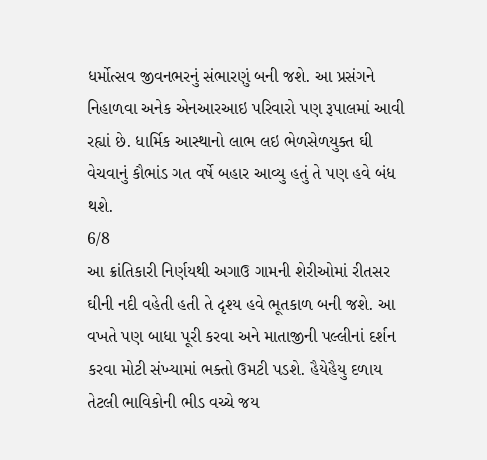ધર્મોત્સવ જીવનભરનું સંભારણું બની જશે. આ પ્રસંગને નિહાળવા અનેક એનઆરઆઇ પરિવારો પણ રૂપાલમાં આવી રહ્યાં છે. ધાર્મિક આસ્થાનો લાભ લઇ ભેળસેળયુક્ત ઘી વેચવાનું કૌભાંડ ગત વર્ષે બહાર આવ્યુ હતું તે પણ હવે બંધ થશે.
6/8
આ ક્રાંતિકારી નિર્ણયથી અગાઉ ગામની શેરીઓમાં રીતસર ઘીની નદી વહેતી હતી તે દૃશ્ય હવે ભૂતકાળ બની જશે. આ વખતે પણ બાધા પૂરી કરવા અને માતાજીની પલ્લીનાં દર્શન કરવા મોટી સંખ્યામાં ભક્તો ઉમટી પડશે. હૈયેહૈયુ દળાય તેટલી ભાવિકોની ભીડ વચ્ચે જય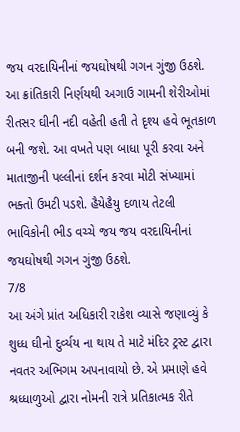જય વરદાયિનીનાં જયઘોષથી ગગન ગુંજી ઉઠશે.
આ ક્રાંતિકારી નિર્ણયથી અગાઉ ગામની શેરીઓમાં રીતસર ઘીની નદી વહેતી હતી તે દૃશ્ય હવે ભૂતકાળ બની જશે. આ વખતે પણ બાધા પૂરી કરવા અને માતાજીની પલ્લીનાં દર્શન કરવા મોટી સંખ્યામાં ભક્તો ઉમટી પડશે. હૈયેહૈયુ દળાય તેટલી ભાવિકોની ભીડ વચ્ચે જય જય વરદાયિનીનાં જયઘોષથી ગગન ગુંજી ઉઠશે.
7/8
આ અંગે પ્રાંત અધિકારી રાકેશ વ્યાસે જણાવ્યું કે શુધ્ધ ઘીનો દુર્વ્યય ના થાય તે માટે મંદિર ટ્રસ્ટ દ્વારા નવતર અભિગમ અપનાવાયો છે. એ પ્રમાણે હવે શ્રધ્ધાળુઓ દ્વારા નોમની રાત્રે પ્રતિકાત્મક રીતે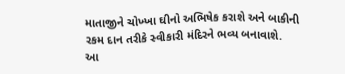માતાજીને ચોખ્ખા ઘીનો અભિષેક કરાશે અને બાકીની રકમ દાન તરીકે સ્વીકારી મંદિરને ભવ્ય બનાવાશે.
આ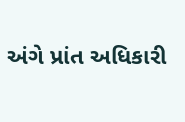અંગે પ્રાંત અધિકારી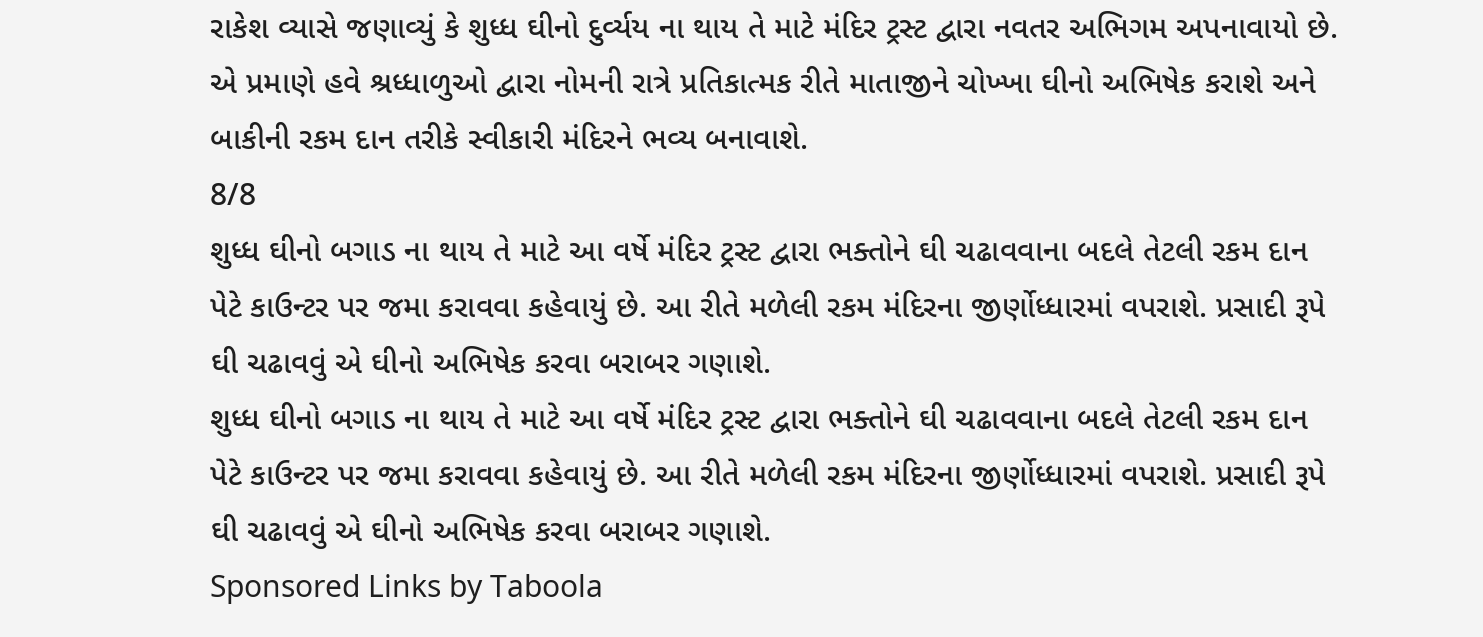રાકેશ વ્યાસે જણાવ્યું કે શુધ્ધ ઘીનો દુર્વ્યય ના થાય તે માટે મંદિર ટ્રસ્ટ દ્વારા નવતર અભિગમ અપનાવાયો છે. એ પ્રમાણે હવે શ્રધ્ધાળુઓ દ્વારા નોમની રાત્રે પ્રતિકાત્મક રીતે માતાજીને ચોખ્ખા ઘીનો અભિષેક કરાશે અને બાકીની રકમ દાન તરીકે સ્વીકારી મંદિરને ભવ્ય બનાવાશે.
8/8
શુધ્ધ ઘીનો બગાડ ના થાય તે માટે આ વર્ષે મંદિર ટ્રસ્ટ દ્વારા ભક્તોને ઘી ચઢાવવાના બદલે તેટલી રકમ દાન પેટે કાઉન્ટર પર જમા કરાવવા કહેવાયું છે. આ રીતે મળેલી રકમ મંદિરના જીર્ણોધ્ધારમાં વપરાશે. પ્રસાદી રૂપે ઘી ચઢાવવું એ ઘીનો અભિષેક કરવા બરાબર ગણાશે.
શુધ્ધ ઘીનો બગાડ ના થાય તે માટે આ વર્ષે મંદિર ટ્રસ્ટ દ્વારા ભક્તોને ઘી ચઢાવવાના બદલે તેટલી રકમ દાન પેટે કાઉન્ટર પર જમા કરાવવા કહેવાયું છે. આ રીતે મળેલી રકમ મંદિરના જીર્ણોધ્ધારમાં વપરાશે. પ્રસાદી રૂપે ઘી ચઢાવવું એ ઘીનો અભિષેક કરવા બરાબર ગણાશે.
Sponsored Links by Taboola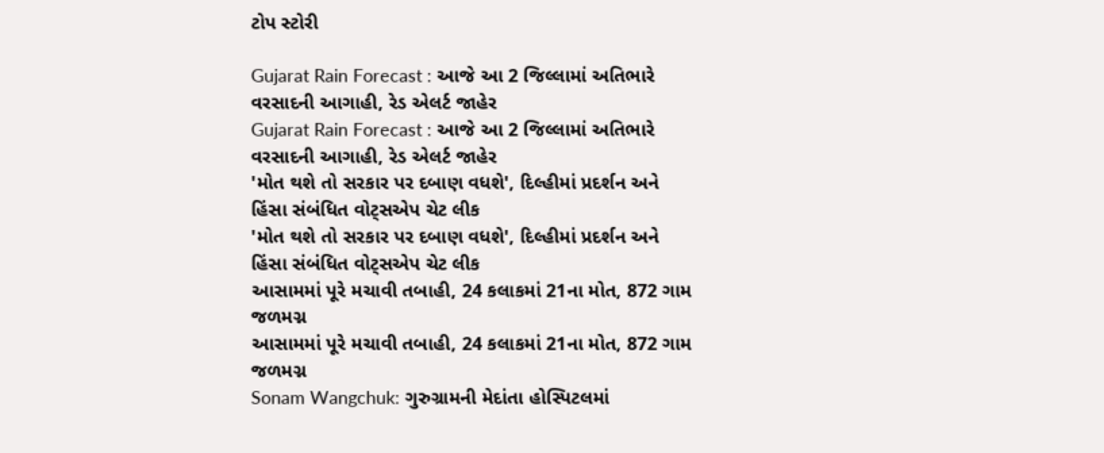ટોપ સ્ટોરી

Gujarat Rain Forecast : આજે આ 2 જિલ્લામાં અતિભારે વરસાદની આગાહી, રેડ એલર્ટ જાહેર
Gujarat Rain Forecast : આજે આ 2 જિલ્લામાં અતિભારે વરસાદની આગાહી, રેડ એલર્ટ જાહેર
'મોત થશે તો સરકાર પર દબાણ વધશે', દિલ્હીમાં પ્રદર્શન અને હિંસા સંબંધિત વોટ્સએપ ચેટ લીક
'મોત થશે તો સરકાર પર દબાણ વધશે', દિલ્હીમાં પ્રદર્શન અને હિંસા સંબંધિત વોટ્સએપ ચેટ લીક
આસામમાં પૂરે મચાવી તબાહી, 24 કલાકમાં 21ના મોત, 872 ગામ જળમગ્ન
આસામમાં પૂરે મચાવી તબાહી, 24 કલાકમાં 21ના મોત, 872 ગામ જળમગ્ન
Sonam Wangchuk: ગુરુગ્રામની મેદાંતા હોસ્પિટલમાં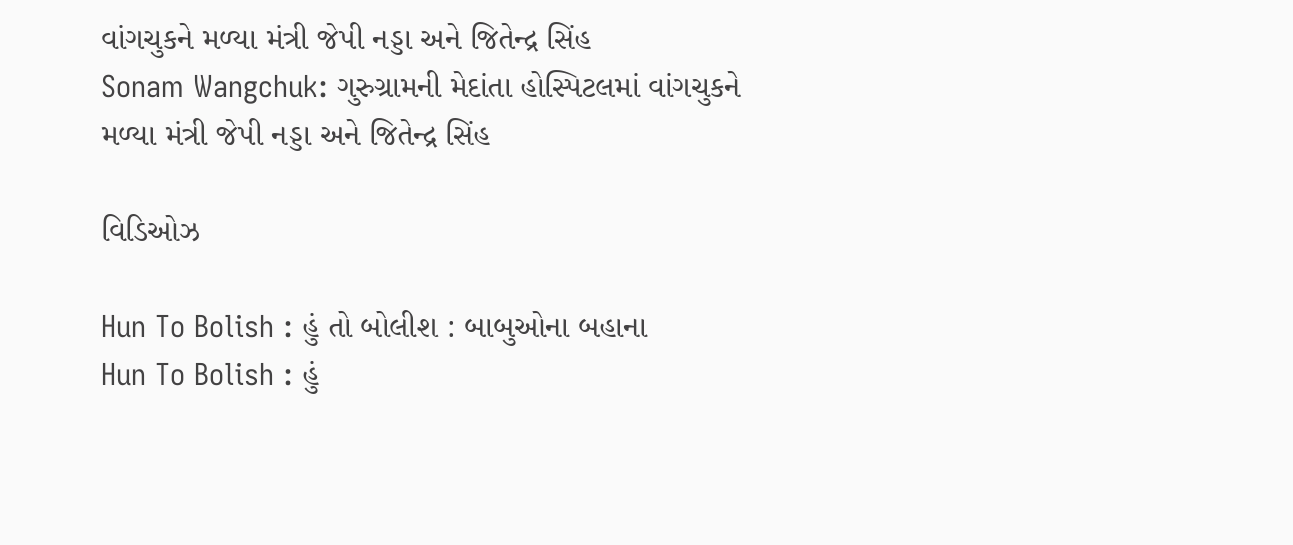વાંગચુકને મળ્યા મંત્રી જેપી નડ્ડા અને જિતેન્દ્ર સિંહ
Sonam Wangchuk: ગુરુગ્રામની મેદાંતા હોસ્પિટલમાં વાંગચુકને મળ્યા મંત્રી જેપી નડ્ડા અને જિતેન્દ્ર સિંહ

વિડિઓઝ

Hun To Bolish : હું તો બોલીશ : બાબુઓના બહાના
Hun To Bolish : હું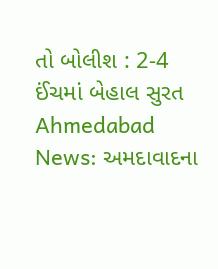તો બોલીશ : 2-4 ઈંચમાં બેહાલ સુરત
Ahmedabad News: અમદાવાદના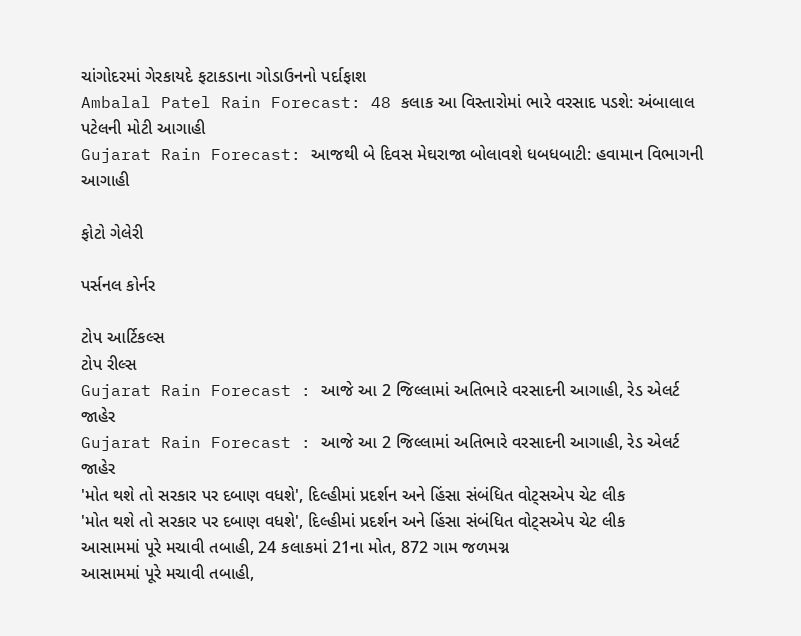ચાંગોદરમાં ગેરકાયદે ફટાકડાના ગોડાઉનનો પર્દાફાશ
Ambalal Patel Rain Forecast: 48 કલાક આ વિસ્તારોમાં ભારે વરસાદ પડશે: અંબાલાલ પટેલની મોટી આગાહી
Gujarat Rain Forecast: આજથી બે દિવસ મેઘરાજા બોલાવશે ધબધબાટી: હવામાન વિભાગની આગાહી

ફોટો ગેલેરી

પર્સનલ કોર્નર

ટોપ આર્ટિકલ્સ
ટોપ રીલ્સ
Gujarat Rain Forecast : આજે આ 2 જિલ્લામાં અતિભારે વરસાદની આગાહી, રેડ એલર્ટ જાહેર
Gujarat Rain Forecast : આજે આ 2 જિલ્લામાં અતિભારે વરસાદની આગાહી, રેડ એલર્ટ જાહેર
'મોત થશે તો સરકાર પર દબાણ વધશે', દિલ્હીમાં પ્રદર્શન અને હિંસા સંબંધિત વોટ્સએપ ચેટ લીક
'મોત થશે તો સરકાર પર દબાણ વધશે', દિલ્હીમાં પ્રદર્શન અને હિંસા સંબંધિત વોટ્સએપ ચેટ લીક
આસામમાં પૂરે મચાવી તબાહી, 24 કલાકમાં 21ના મોત, 872 ગામ જળમગ્ન
આસામમાં પૂરે મચાવી તબાહી,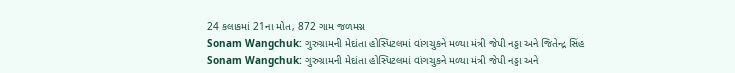24 કલાકમાં 21ના મોત, 872 ગામ જળમગ્ન
Sonam Wangchuk: ગુરુગ્રામની મેદાંતા હોસ્પિટલમાં વાંગચુકને મળ્યા મંત્રી જેપી નડ્ડા અને જિતેન્દ્ર સિંહ
Sonam Wangchuk: ગુરુગ્રામની મેદાંતા હોસ્પિટલમાં વાંગચુકને મળ્યા મંત્રી જેપી નડ્ડા અને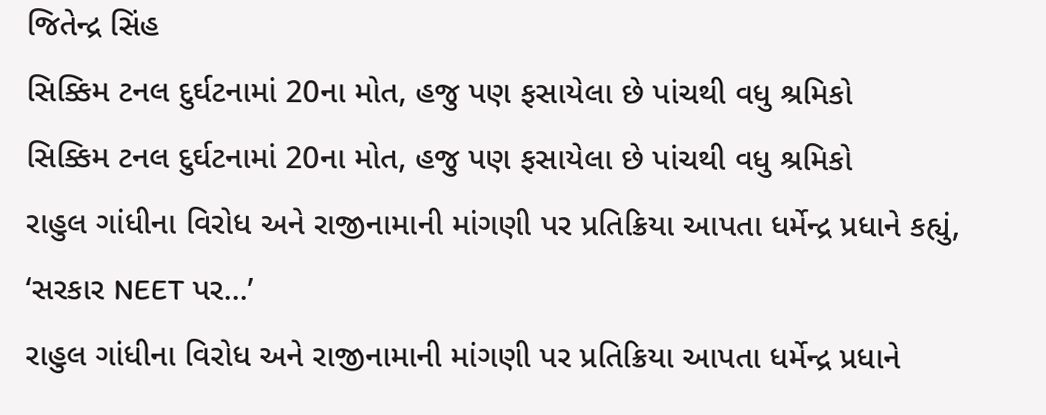જિતેન્દ્ર સિંહ
સિક્કિમ ટનલ દુર્ઘટનામાં 20ના મોત, હજુ પણ ફસાયેલા છે પાંચથી વધુ શ્રમિકો
સિક્કિમ ટનલ દુર્ઘટનામાં 20ના મોત, હજુ પણ ફસાયેલા છે પાંચથી વધુ શ્રમિકો
રાહુલ ગાંધીના વિરોધ અને રાજીનામાની માંગણી પર પ્રતિક્રિયા આપતા ધર્મેન્દ્ર પ્રધાને કહ્યું, ‘સરકાર NEET પર...’
રાહુલ ગાંધીના વિરોધ અને રાજીનામાની માંગણી પર પ્રતિક્રિયા આપતા ધર્મેન્દ્ર પ્રધાને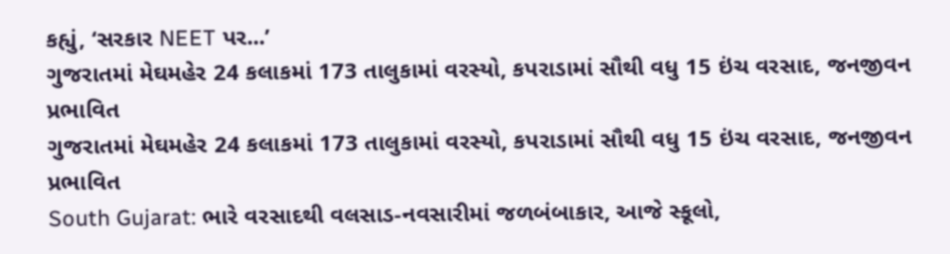કહ્યું, ‘સરકાર NEET પર...’
ગુજરાતમાં મેઘમહેર 24 કલાકમાં 173 તાલુકામાં વરસ્યો, કપરાડામાં સૌથી વધુ 15 ઇંચ વરસાદ, જનજીવન પ્રભાવિત
ગુજરાતમાં મેઘમહેર 24 કલાકમાં 173 તાલુકામાં વરસ્યો, કપરાડામાં સૌથી વધુ 15 ઇંચ વરસાદ, જનજીવન પ્રભાવિત
South Gujarat: ભારે વરસાદથી વલસાડ-નવસારીમાં જળબંબાકાર, આજે સ્કૂલો,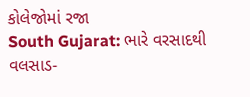કોલેજોમાં રજા
South Gujarat: ભારે વરસાદથી વલસાડ-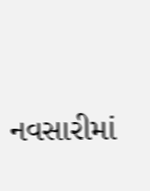નવસારીમાં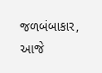જળબંબાકાર, આજે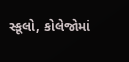સ્કૂલો, કોલેજોમાં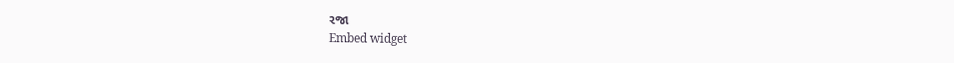રજા
Embed widget